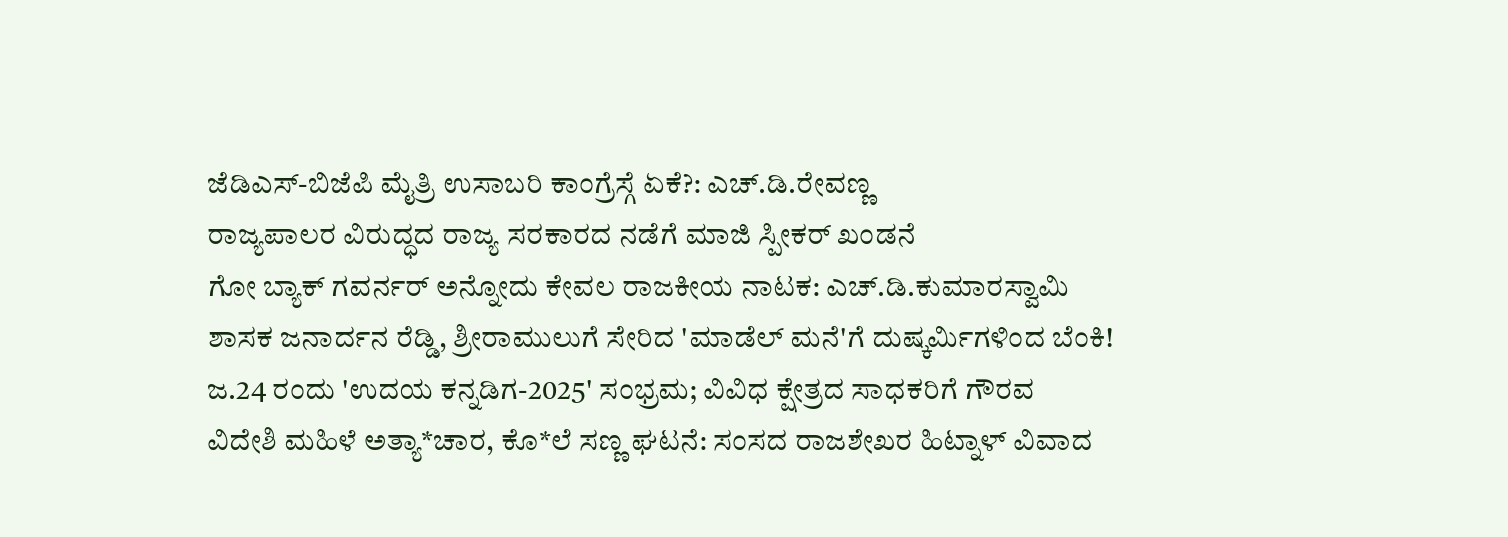ಜೆಡಿಎಸ್-ಬಿಜೆಪಿ ಮೈತ್ರಿ ಉಸಾಬರಿ ಕಾಂಗ್ರೆಸ್ಗೆ ಏಕೆ?: ಎಚ್.ಡಿ.ರೇವಣ್ಣ
ರಾಜ್ಯಪಾಲರ ವಿರುದ್ಧದ ರಾಜ್ಯ ಸರಕಾರದ ನಡೆಗೆ ಮಾಜಿ ಸ್ಪೀಕರ್ ಖಂಡನೆ
ಗೋ ಬ್ಯಾಕ್ ಗವರ್ನರ್ ಅನ್ನೋದು ಕೇವಲ ರಾಜಕೀಯ ನಾಟಕ: ಎಚ್.ಡಿ.ಕುಮಾರಸ್ವಾಮಿ
ಶಾಸಕ ಜನಾರ್ದನ ರೆಡ್ಡಿ, ಶ್ರೀರಾಮುಲುಗೆ ಸೇರಿದ 'ಮಾಡೆಲ್ ಮನೆ'ಗೆ ದುಷ್ಕರ್ಮಿಗಳಿಂದ ಬೆಂಕಿ!
ಜ.24 ರಂದು 'ಉದಯ ಕನ್ನಡಿಗ-2025' ಸಂಭ್ರಮ; ವಿವಿಧ ಕ್ಷೇತ್ರದ ಸಾಧಕರಿಗೆ ಗೌರವ
ವಿದೇಶಿ ಮಹಿಳೆ ಅತ್ಯಾ*ಚಾರ, ಕೊ*ಲೆ ಸಣ್ಣ ಘಟನೆ: ಸಂಸದ ರಾಜಶೇಖರ ಹಿಟ್ನಾಳ್ ವಿವಾದ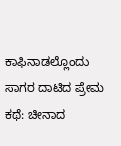ಕಾಫಿನಾಡಲ್ಲೊಂದು ಸಾಗರ ದಾಟಿದ ಪ್ರೇಮ ಕಥೆ: ಚೀನಾದ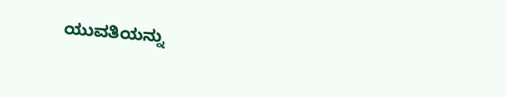ಯುವತಿಯನ್ನು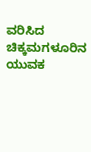ವರಿಸಿದ ಚಿಕ್ಕಮಗಳೂರಿನ ಯುವಕ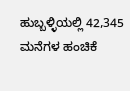ಹುಬ್ಬಳ್ಳಿಯಲ್ಲಿ 42,345 ಮನೆಗಳ ಹಂಚಿಕೆ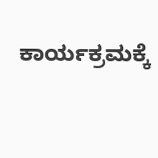ಕಾರ್ಯಕ್ರಮಕ್ಕೆ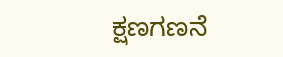ಕ್ಷಣಗಣನೆ